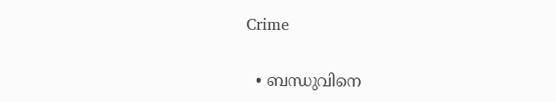Crime

  • ബന്ധുവിനെ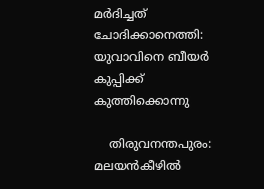മര്‍ദിച്ചത് ചോദിക്കാനെത്തി: യുവാവിനെ ബീയര്‍ കുപ്പിക്ക് കുത്തിക്കൊന്നു

    തിരുവനന്തപുരം: മലയന്‍കീഴില്‍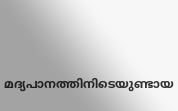മദ്യപാനത്തിനിടെയുണ്ടായ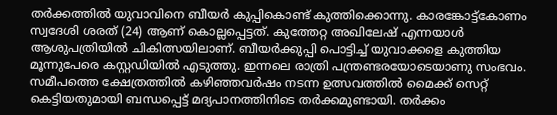തര്‍ക്കത്തില്‍ യുവാവിനെ ബീയര്‍ കുപ്പികൊണ്ട് കുത്തിക്കൊന്നു. കാരങ്കോട്ട്‌കോണം സ്വദേശി ശരത് (24) ആണ് കൊല്ലപ്പെട്ടത്. കുത്തേറ്റ അഖിലേഷ് എന്നയാള്‍ ആശുപത്രിയില്‍ ചികിത്സയിലാണ്. ബീയര്‍ക്കുപ്പി പൊട്ടിച്ച് യുവാക്കളെ കുത്തിയ മൂന്നുപേരെ കസ്റ്റഡിയില്‍ എടുത്തു. ഇന്നലെ രാത്രി പന്ത്രണ്ടരയോടെയാണു സംഭവം. സമീപത്തെ ക്ഷേത്രത്തില്‍ കഴിഞ്ഞവര്‍ഷം നടന്ന ഉത്സവത്തില്‍ മൈക്ക് സെറ്റ് കെട്ടിയതുമായി ബന്ധപ്പെട്ട് മദ്യപാനത്തിനിടെ തര്‍ക്കമുണ്ടായി. തര്‍ക്കം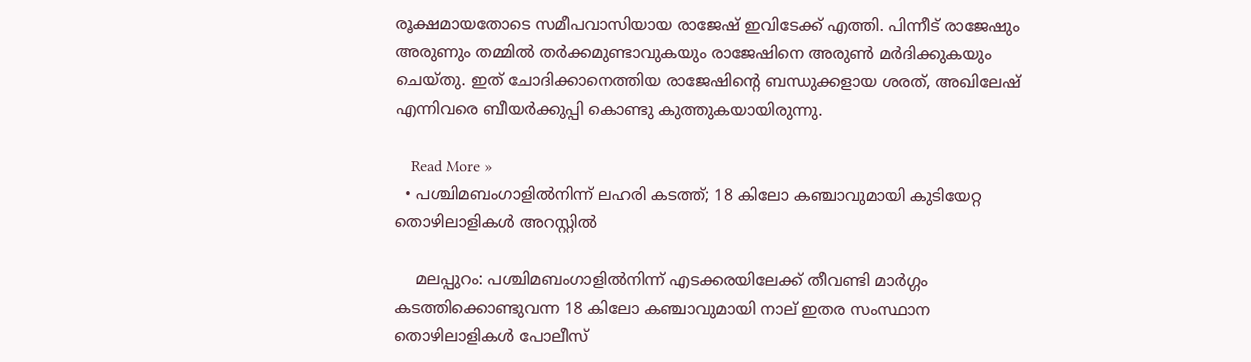രൂക്ഷമായതോടെ സമീപവാസിയായ രാജേഷ് ഇവിടേക്ക് എത്തി. പിന്നീട് രാജേഷും അരുണും തമ്മില്‍ തര്‍ക്കമുണ്ടാവുകയും രാജേഷിനെ അരുണ്‍ മര്‍ദിക്കുകയും ചെയ്തു. ഇത് ചോദിക്കാനെത്തിയ രാജേഷിന്റെ ബന്ധുക്കളായ ശരത്, അഖിലേഷ് എന്നിവരെ ബീയര്‍ക്കുപ്പി കൊണ്ടു കുത്തുകയായിരുന്നു.

    Read More »
  • പശ്ചിമബംഗാളില്‍നിന്ന് ലഹരി കടത്ത്; 18 കിലോ കഞ്ചാവുമായി കുടിയേറ്റ തൊഴിലാളികള്‍ അറസ്റ്റില്‍

    മലപ്പുറം: പശ്ചിമബംഗാളില്‍നിന്ന് എടക്കരയിലേക്ക് തീവണ്ടി മാര്‍ഗ്ഗം കടത്തിക്കൊണ്ടുവന്ന 18 കിലോ കഞ്ചാവുമായി നാല് ഇതര സംസ്ഥാന തൊഴിലാളികള്‍ പോലീസ്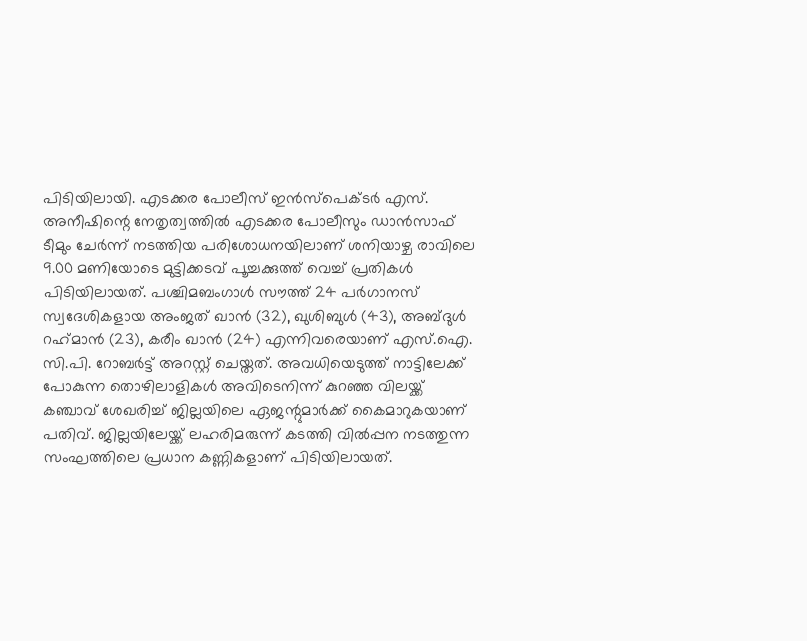പിടിയിലായി. എടക്കര പോലീസ് ഇന്‍സ്പെക്ടര്‍ എസ്. അനീഷിന്റെ നേതൃത്വത്തില്‍ എടക്കര പോലീസും ഡാന്‍സാഫ് ടീമും ചേര്‍ന്ന് നടത്തിയ പരിശോധനയിലാണ് ശനിയാഴ്ച രാവിലെ 9.00 മണിയോടെ മുട്ടിക്കടവ് പൂച്ചക്കുത്ത് വെച്ച് പ്രതികള്‍ പിടിയിലായത്. പശ്ചിമബംഗാള്‍ സൗത്ത് 24 പര്‍ഗാനസ് സ്വദേശികളായ അംജത് ഖാന്‍ (32), ഖുശിബുള്‍ (43), അബ്ദുള്‍ റഹ്‌മാന്‍ (23), കരീം ഖാന്‍ (24) എന്നിവരെയാണ് എസ്.ഐ. സി.പി. റോബര്‍ട്ട് അറസ്റ്റ് ചെയ്തത്. അവധിയെടുത്ത് നാട്ടിലേക്ക് പോകുന്ന തൊഴിലാളികള്‍ അവിടെനിന്ന് കുറഞ്ഞ വിലയ്ക്ക് കഞ്ചാവ് ശേഖരിച്ച് ജില്ലയിലെ ഏജന്റുമാര്‍ക്ക് കൈമാറുകയാണ് പതിവ്. ജില്ലയിലേയ്ക്ക് ലഹരിമരുന്ന് കടത്തി വില്‍പ്പന നടത്തുന്ന സംഘത്തിലെ പ്രധാന കണ്ണികളാണ് പിടിയിലായത്.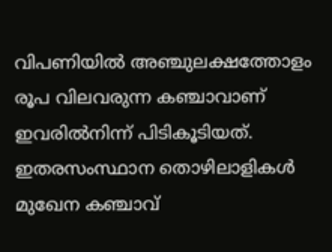വിപണിയില്‍ അഞ്ചുലക്ഷത്തോളം രൂപ വിലവരുന്ന കഞ്ചാവാണ് ഇവരില്‍നിന്ന് പിടികൂടിയത്. ഇതരസംസ്ഥാന തൊഴിലാളികള്‍ മുഖേന കഞ്ചാവ്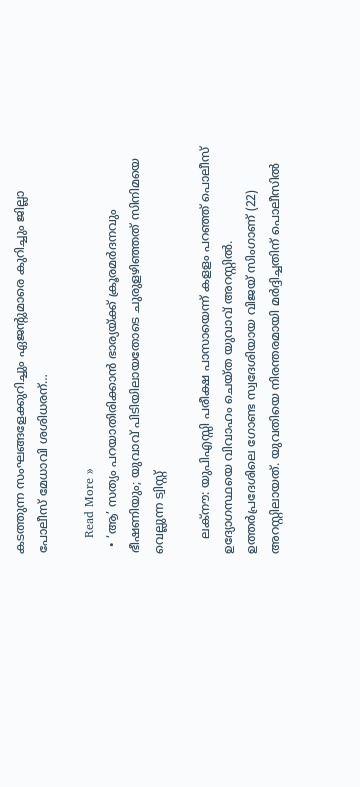കടത്തുന്ന സംഘങ്ങളേക്കുറിച്ചും ഏജന്റുമാരെ കുറിച്ചും ജില്ലാ പോലീസ് മേധാവി ശശിധരന്…

    Read More »
  • ‘ആ’ സത്യം പറയാതിരിക്കാന്‍ ഭാര്യയ്ക്ക് ക്രൂരമര്‍ദനവും ഭീഷണിയും; യുവാവ് പിടിയിലായതോടെ ചുരുളഴിഞ്ഞത് സിനിമയെ വെല്ലുന്ന ട്വിസ്റ്റ്

    ലക്നൗ: യുപിഎസ്സി പരീക്ഷ പാസായെന്ന് കളളം പറഞ്ഞ് പൊലീസ് ഉദ്യോഗസ്ഥയെ വിവാഹം ചെയ്ത യുവാവ് അറസ്റ്റില്‍. ഉത്തര്‍പ്രദേശിലെ ഗോണ്ട സ്വദേശിയായ വിജയ് സിംഗാണ് (22) അറസ്റ്റിലായത്. യുവതിയെ നിരന്തരമായി മര്‍ദ്ദിച്ചതിന് പൊലീസില്‍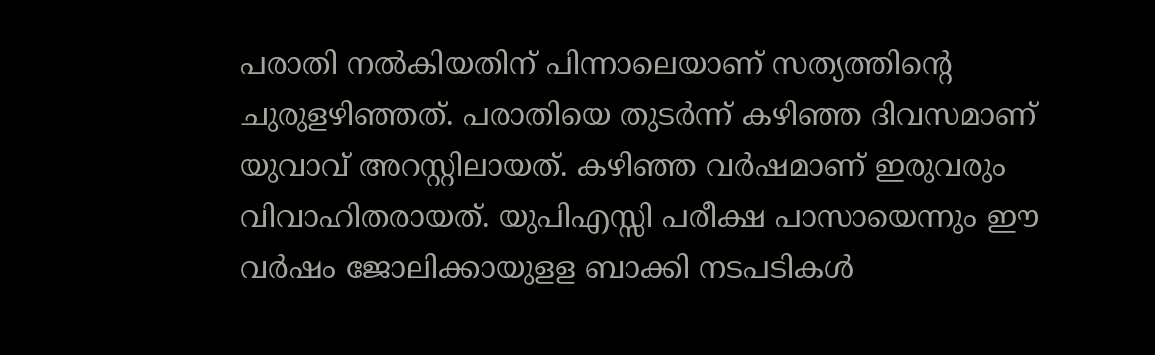പരാതി നല്‍കിയതിന് പിന്നാലെയാണ് സത്യത്തിന്റെ ചുരുളഴിഞ്ഞത്. പരാതിയെ തുടര്‍ന്ന് കഴിഞ്ഞ ദിവസമാണ് യുവാവ് അറസ്റ്റിലായത്. കഴിഞ്ഞ വര്‍ഷമാണ് ഇരുവരും വിവാഹിതരായത്. യുപിഎസ്സി പരീക്ഷ പാസായെന്നും ഈ വര്‍ഷം ജോലിക്കായുളള ബാക്കി നടപടികള്‍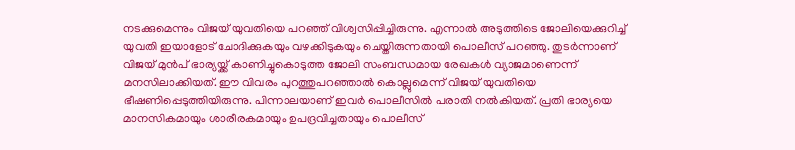നടക്കുമെന്നും വിജയ് യുവതിയെ പറഞ്ഞ് വിശ്വസിപ്പിച്ചിരുന്നു. എന്നാല്‍ അടുത്തിടെ ജോലിയെക്കുറിച്ച് യുവതി ഇയാളോട് ചോദിക്കുകയും വഴക്കിടുകയും ചെയ്തിരുന്നതായി പൊലീസ് പറഞ്ഞു. തുടര്‍ന്നാണ് വിജയ് മുന്‍പ് ഭാര്യയ്ക്ക് കാണിച്ചുകൊടുത്ത ജോലി സംബന്ധമായ രേഖകള്‍ വ്യാജമാണെന്ന് മനസിലാക്കിയത്. ഈ വിവരം പുറത്തുപറഞ്ഞാല്‍ കൊല്ലുമെന്ന് വിജയ് യുവതിയെ ഭീഷണിപ്പെടുത്തിയിരുന്നു. പിന്നാലയാണ് ഇവര്‍ പൊലീസില്‍ പരാതി നല്‍കിയത്. പ്രതി ഭാര്യയെ മാനസികമായും ശാരീരകമായും ഉപദ്രവിച്ചതായും പൊലീസ്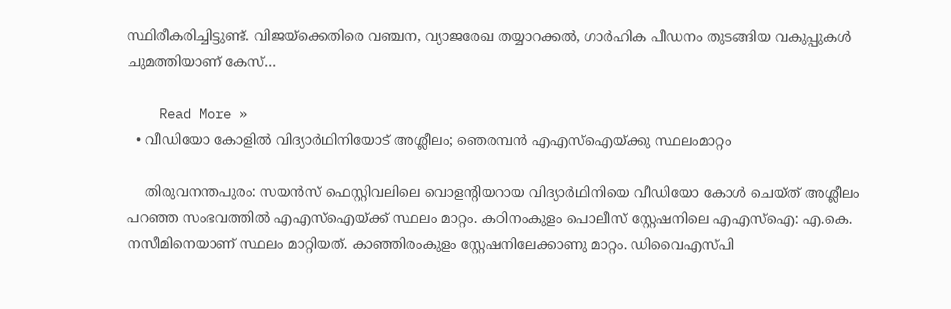സ്ഥിരീകരിച്ചിട്ടുണ്ട്. വിജയ്‌ക്കെതിരെ വഞ്ചന, വ്യാജരേഖ തയ്യാറക്കല്‍, ഗാര്‍ഹിക പീഡനം തുടങ്ങിയ വകുപ്പുകള്‍ ചുമത്തിയാണ് കേസ്…

    Read More »
  • വീഡിയോ കോളില്‍ വിദ്യാര്‍ഥിനിയോട് അശ്ലീലം; ഞെരമ്പന്‍ എഎസ്‌ഐയ്ക്കു സ്ഥലംമാറ്റം

    തിരുവനന്തപുരം: സയന്‍സ് ഫെസ്റ്റിവലിലെ വൊളന്റിയറായ വിദ്യാര്‍ഥിനിയെ വീഡിയോ കോള്‍ ചെയ്ത് അശ്ലീലം പറഞ്ഞ സംഭവത്തില്‍ എഎസ്‌ഐയ്ക്ക് സ്ഥലം മാറ്റം. കഠിനംകുളം പൊലീസ് സ്റ്റേഷനിലെ എഎസ്‌ഐ: എ.കെ. നസീമിനെയാണ് സ്ഥലം മാറ്റിയത്. കാഞ്ഞിരംകുളം സ്റ്റേഷനിലേക്കാണു മാറ്റം. ഡിവൈഎസ്പി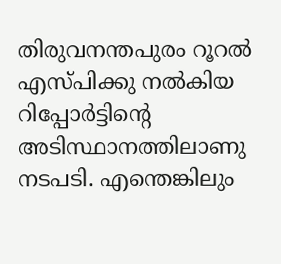തിരുവനന്തപുരം റൂറല്‍ എസ്പിക്കു നല്‍കിയ റിപ്പോര്‍ട്ടിന്റെ അടിസ്ഥാനത്തിലാണു നടപടി. എന്തെങ്കിലും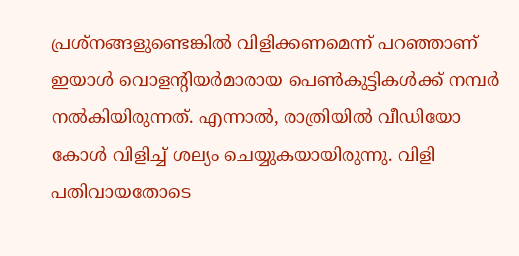പ്രശ്‌നങ്ങളുണ്ടെങ്കില്‍ വിളിക്കണമെന്ന് പറഞ്ഞാണ് ഇയാള്‍ വൊളന്റിയര്‍മാരായ പെണ്‍കുട്ടികള്‍ക്ക് നമ്പര്‍ നല്‍കിയിരുന്നത്. എന്നാല്‍, രാത്രിയില്‍ വീഡിയോ കോള്‍ വിളിച്ച് ശല്യം ചെയ്യുകയായിരുന്നു. വിളി പതിവായതോടെ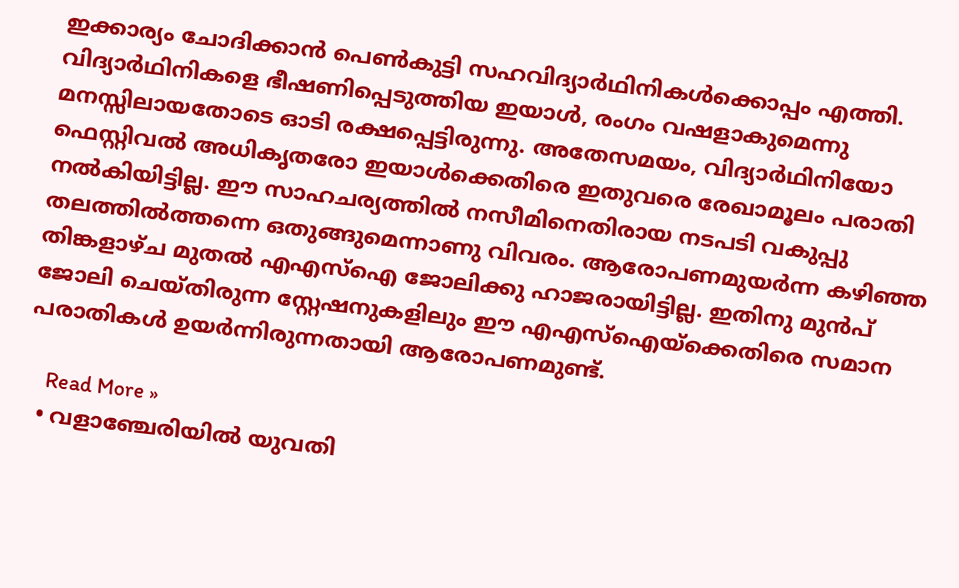ഇക്കാര്യം ചോദിക്കാന്‍ പെണ്‍കുട്ടി സഹവിദ്യാര്‍ഥിനികള്‍ക്കൊപ്പം എത്തി. വിദ്യാര്‍ഥിനികളെ ഭീഷണിപ്പെടുത്തിയ ഇയാള്‍, രംഗം വഷളാകുമെന്നു മനസ്സിലായതോടെ ഓടി രക്ഷപ്പെട്ടിരുന്നു. അതേസമയം, വിദ്യാര്‍ഥിനിയോ ഫെസ്റ്റിവല്‍ അധികൃതരോ ഇയാള്‍ക്കെതിരെ ഇതുവരെ രേഖാമൂലം പരാതി നല്‍കിയിട്ടില്ല. ഈ സാഹചര്യത്തില്‍ നസീമിനെതിരായ നടപടി വകുപ്പു തലത്തില്‍ത്തന്നെ ഒതുങ്ങുമെന്നാണു വിവരം. ആരോപണമുയര്‍ന്ന കഴിഞ്ഞ തിങ്കളാഴ്ച മുതല്‍ എഎസ്‌ഐ ജോലിക്കു ഹാജരായിട്ടില്ല. ഇതിനു മുന്‍പ് ജോലി ചെയ്തിരുന്ന സ്റ്റേഷനുകളിലും ഈ എഎസ്‌ഐയ്‌ക്കെതിരെ സമാന പരാതികള്‍ ഉയര്‍ന്നിരുന്നതായി ആരോപണമുണ്ട്.

    Read More »
  • വളാഞ്ചേരിയില്‍ യുവതി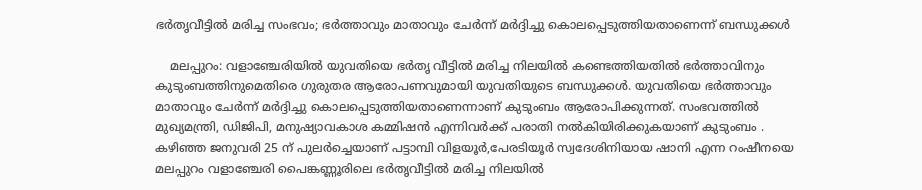ഭര്‍തൃവീട്ടില്‍ മരിച്ച സംഭവം; ഭര്‍ത്താവും മാതാവും ചേര്‍ന്ന് മര്‍ദ്ദിച്ചു കൊലപ്പെടുത്തിയതാണെന്ന് ബന്ധുക്കള്‍

    മലപ്പുറം: വളാഞ്ചേരിയില്‍ യുവതിയെ ഭര്‍തൃ വീട്ടില്‍ മരിച്ച നിലയില്‍ കണ്ടെത്തിയതില്‍ ഭര്‍ത്താവിനും കുടുംബത്തിനുമെതിരെ ഗുരുതര ആരോപണവുമായി യുവതിയുടെ ബന്ധുക്കള്‍. യുവതിയെ ഭര്‍ത്താവും മാതാവും ചേര്‍ന്ന് മര്‍ദ്ദിച്ചു കൊലപ്പെടുത്തിയതാണെന്നാണ് കുടുംബം ആരോപിക്കുന്നത്. സംഭവത്തില്‍ മുഖ്യമന്ത്രി, ഡിജിപി, മനുഷ്യാവകാശ കമ്മിഷന്‍ എന്നിവര്‍ക്ക് പരാതി നല്‍കിയിരിക്കുകയാണ് കുടുംബം . കഴിഞ്ഞ ജനുവരി 25 ന് പുലര്‍ച്ചെയാണ് പട്ടാമ്പി വിളയൂര്‍,പേരടിയൂര്‍ സ്വദേശിനിയായ ഷാനി എന്ന റംഷീനയെ മലപ്പുറം വളാഞ്ചേരി പൈങ്കണ്ണൂരിലെ ഭര്‍തൃവീട്ടില്‍ മരിച്ച നിലയില്‍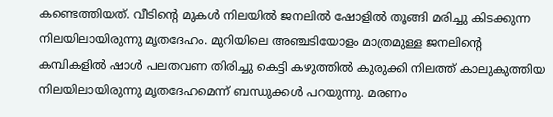കണ്ടെത്തിയത്. വീടിന്റെ മുകള്‍ നിലയില്‍ ജനലില്‍ ഷോളില്‍ തൂങ്ങി മരിച്ചു കിടക്കുന്ന നിലയിലായിരുന്നു മൃതദേഹം. മുറിയിലെ അഞ്ചടിയോളം മാത്രമുള്ള ജനലിന്റെ കമ്പികളില്‍ ഷാള്‍ പലതവണ തിരിച്ചു കെട്ടി കഴുത്തില്‍ കുരുക്കി നിലത്ത് കാലുകുത്തിയ നിലയിലായിരുന്നു മൃതദേഹമെന്ന് ബന്ധുക്കള്‍ പറയുന്നു. മരണം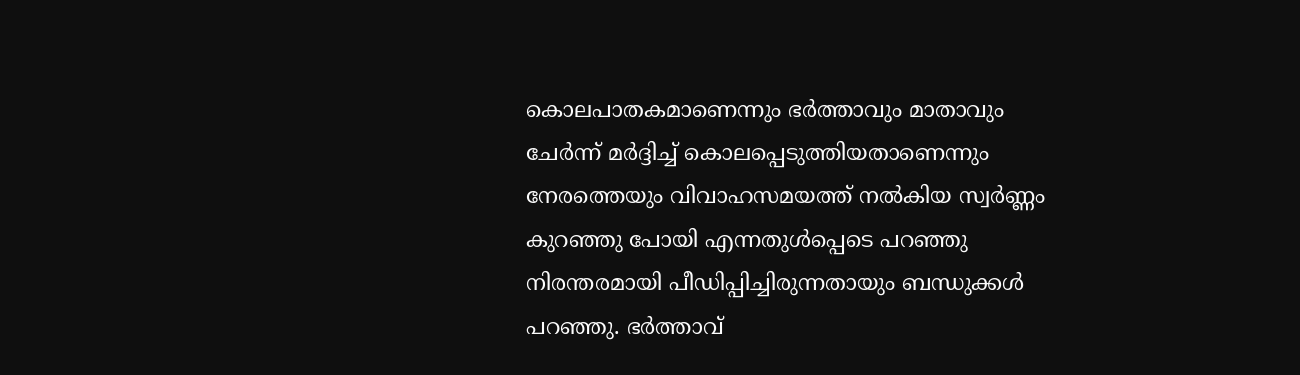കൊലപാതകമാണെന്നും ഭര്‍ത്താവും മാതാവും ചേര്‍ന്ന് മര്‍ദ്ദിച്ച് കൊലപ്പെടുത്തിയതാണെന്നും നേരത്തെയും വിവാഹസമയത്ത് നല്‍കിയ സ്വര്‍ണ്ണം കുറഞ്ഞു പോയി എന്നതുള്‍പ്പെടെ പറഞ്ഞു നിരന്തരമായി പീഡിപ്പിച്ചിരുന്നതായും ബന്ധുക്കള്‍ പറഞ്ഞു. ഭര്‍ത്താവ്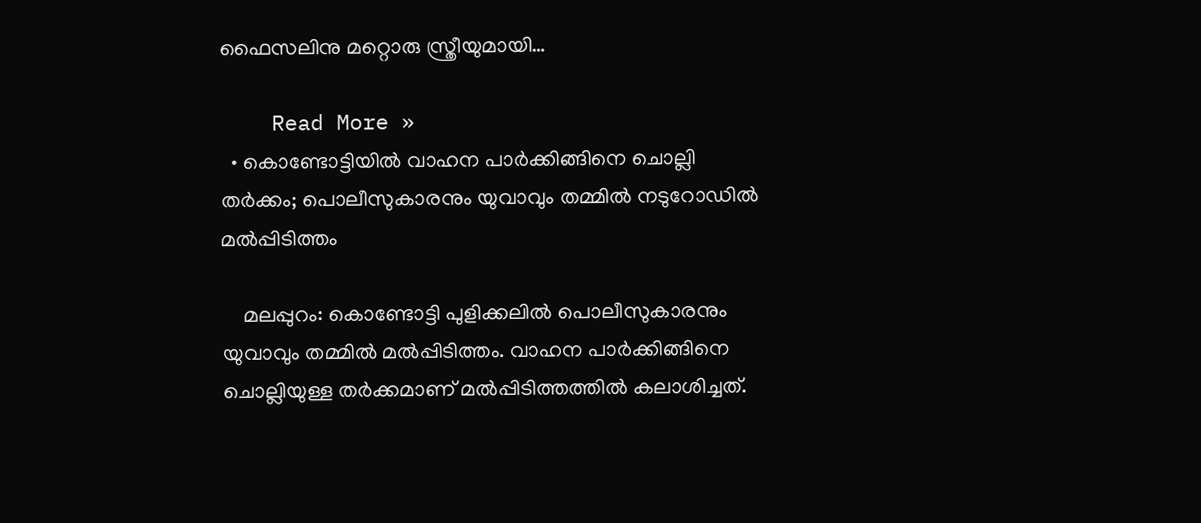ഫൈസലിനു മറ്റൊരു സ്ത്രീയുമായി…

    Read More »
  • കൊണ്ടോട്ടിയില്‍ വാഹന പാര്‍ക്കിങ്ങിനെ ചൊല്ലി തര്‍ക്കം; പൊലീസുകാരനും യുവാവും തമ്മില്‍ നടുറോഡില്‍ മല്‍പ്പിടിത്തം

    മലപ്പുറം: കൊണ്ടോട്ടി പുളിക്കലില്‍ പൊലീസുകാരനും യുവാവും തമ്മില്‍ മല്‍പ്പിടിത്തം. വാഹന പാര്‍ക്കിങ്ങിനെ ചൊല്ലിയുള്ള തര്‍ക്കമാണ് മല്‍പ്പിടിത്തത്തില്‍ കലാശിച്ചത്.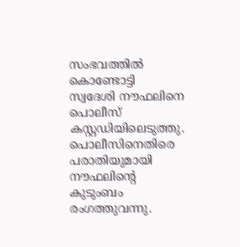സംഭവത്തില്‍ കൊണ്ടോട്ടി സ്വദേശി നൗഫലിനെ പൊലീസ് കസ്റ്റഡിയിലെടുത്തു. പൊലീസിനെതിരെ പരാതിയുമായി നൗഫലിന്റെ കുടുംബം രംഗത്തുവന്നു.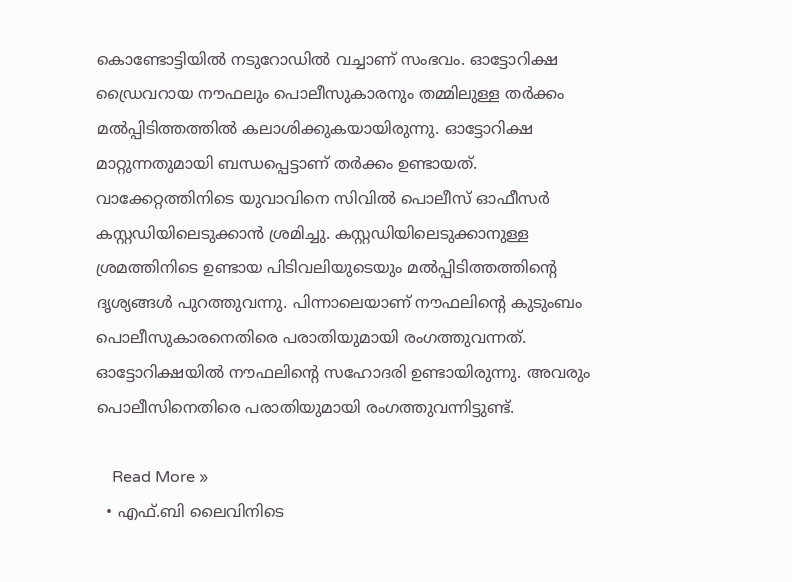കൊണ്ടോട്ടിയില്‍ നടുറോഡില്‍ വച്ചാണ് സംഭവം. ഓട്ടോറിക്ഷ ഡ്രൈവറായ നൗഫലും പൊലീസുകാരനും തമ്മിലുള്ള തര്‍ക്കം മല്‍പ്പിടിത്തത്തില്‍ കലാശിക്കുകയായിരുന്നു. ഓട്ടോറിക്ഷ മാറ്റുന്നതുമായി ബന്ധപ്പെട്ടാണ് തര്‍ക്കം ഉണ്ടായത്. വാക്കേറ്റത്തിനിടെ യുവാവിനെ സിവില്‍ പൊലീസ് ഓഫീസര്‍ കസ്റ്റഡിയിലെടുക്കാന്‍ ശ്രമിച്ചു. കസ്റ്റഡിയിലെടുക്കാനുള്ള ശ്രമത്തിനിടെ ഉണ്ടായ പിടിവലിയുടെയും മല്‍പ്പിടിത്തത്തിന്റെ ദൃശ്യങ്ങള്‍ പുറത്തുവന്നു. പിന്നാലെയാണ് നൗഫലിന്റെ കുടുംബം പൊലീസുകാരനെതിരെ പരാതിയുമായി രംഗത്തുവന്നത്. ഓട്ടോറിക്ഷയില്‍ നൗഫലിന്റെ സഹോദരി ഉണ്ടായിരുന്നു. അവരും പൊലീസിനെതിരെ പരാതിയുമായി രംഗത്തുവന്നിട്ടുണ്ട്.

    Read More »
  • എഫ്.ബി ലൈവിനിടെ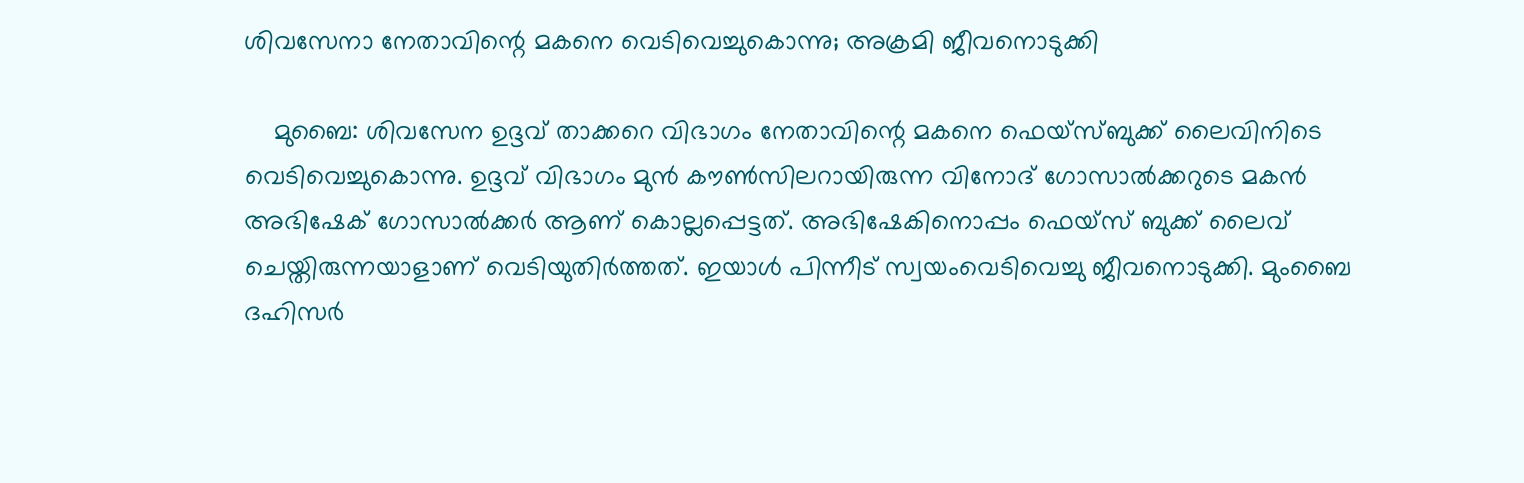ശിവസേനാ നേതാവിന്റെ മകനെ വെടിവെച്ചുകൊന്നു; അക്രമി ജീവനൊടുക്കി

    മുബൈ: ശിവസേന ഉദ്ദവ് താക്കറെ വിഭാഗം നേതാവിന്റെ മകനെ ഫെയ്സ്ബുക്ക് ലൈവിനിടെ വെടിവെച്ചുകൊന്നു. ഉദ്ദവ് വിഭാഗം മുന്‍ കൗണ്‍സിലറായിരുന്ന വിനോദ് ഗോസാല്‍ക്കറുടെ മകന്‍ അഭിഷേക് ഗോസാല്‍ക്കര്‍ ആണ് കൊല്ലപ്പെട്ടത്. അഭിഷേകിനൊപ്പം ഫെയ്സ് ബുക്ക് ലൈവ് ചെയ്തിരുന്നയാളാണ് വെടിയുതിര്‍ത്തത്. ഇയാള്‍ പിന്നീട് സ്വയംവെടിവെച്ചു ജീവനൊടുക്കി. മുംബൈ ദഹിസര്‍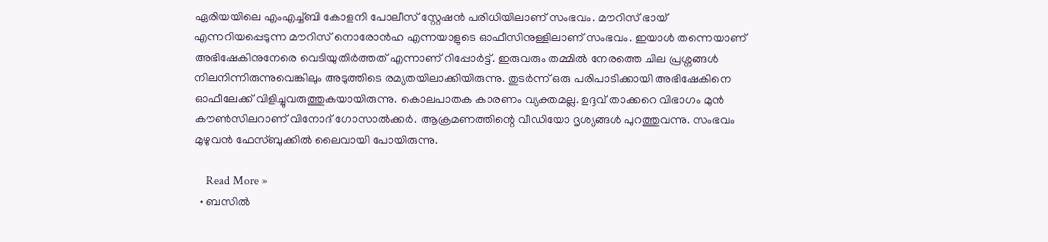ഏരിയയിലെ എംഎച്ച്ബി കോളനി പോലീസ് സ്റ്റേഷന്‍ പരിധിയിലാണ് സംഭവം. മൗറിസ് ഭായ് എന്നറിയപ്പെടുന്ന മൗറിസ് നൊരോന്‍ഹ എന്നയാളുടെ ഓഫീസിനുള്ളിലാണ് സംഭവം. ഇയാള്‍ തന്നെയാണ് അഭിഷേകിനുനേരെ വെടിയുതിര്‍ത്തത് എന്നാണ് റിപ്പോര്‍ട്ട്. ഇരുവരും തമ്മില്‍ നേരത്തെ ചില പ്രശ്നങ്ങള്‍ നിലനിന്നിരുന്നുവെങ്കിലും അടുത്തിടെ രമ്യതയിലാക്കിയിരുന്നു. തുടര്‍ന്ന് ഒരു പരിപാടിക്കായി അഭിഷേകിനെ ഓഫീലേക്ക് വിളിച്ചുവരുത്തുകയായിരുന്നു. കൊലപാതക കാരണം വ്യക്തമല്ല. ഉദ്ദവ് താക്കറെ വിഭാഗം മുന്‍ കൗണ്‍സിലറാണ് വിനോദ് ഗോസാല്‍ക്കര്‍. ആക്രമണത്തിന്റെ വീഡിയോ ദൃശ്യങ്ങള്‍ പുറത്തുവന്നു. സംഭവം മുഴുവന്‍ ഫേസ്ബുക്കില്‍ ലൈവായി പോയിരുന്നു.

    Read More »
  • ബസില്‍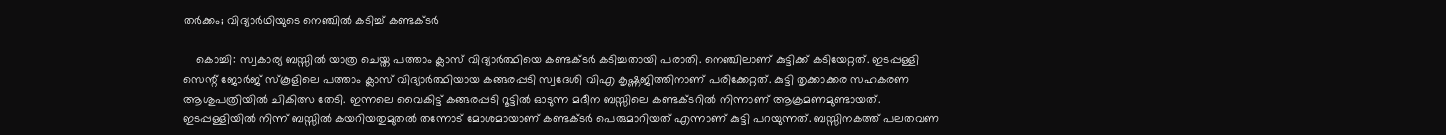തര്‍ക്കം; വിദ്യാര്‍ഥിയുടെ നെഞ്ചില്‍ കടിച്ച് കണ്ടക്ടര്‍

    കൊച്ചി: സ്വകാര്യ ബസ്സില്‍ യാത്ര ചെയ്ത പത്താം ക്ലാസ് വിദ്യാര്‍ത്ഥിയെ കണ്ടക്ടര്‍ കടിച്ചതായി പരാതി. നെഞ്ചിലാണ് കുട്ടിക്ക് കടിയേറ്റത്. ഇടപ്പള്ളി സെന്റ് ജോര്‍ജ് സ്‌കൂളിലെ പത്താം ക്ലാസ് വിദ്യാര്‍ത്ഥിയായ കങ്ങരപ്പടി സ്വദേശി വിഎ കൃഷ്ണജിത്തിനാണ് പരിക്കേറ്റത്. കുട്ടി തൃക്കാക്കര സഹകരണ ആശുപത്രിയില്‍ ചികിത്സ തേടി. ഇന്നലെ വൈകിട്ട് കങ്ങരപ്പടി റൂട്ടില്‍ ഓടുന്ന മദീന ബസ്സിലെ കണ്ടക്ടറില്‍ നിന്നാണ് ആക്രമണമുണ്ടായത്. ഇടപ്പള്ളിയില്‍ നിന്ന് ബസ്സില്‍ കയറിയതുമുതല്‍ തന്നോട് മോശമായാണ് കണ്ടക്ടര്‍ പെരുമാറിയത് എന്നാണ് കുട്ടി പറയുന്നത്. ബസ്സിനകത്ത് പലതവണ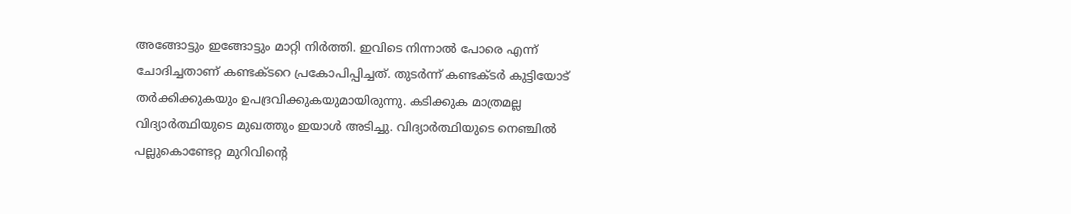അങ്ങോട്ടും ഇങ്ങോട്ടും മാറ്റി നിര്‍ത്തി. ഇവിടെ നിന്നാല്‍ പോരെ എന്ന് ചോദിച്ചതാണ് കണ്ടക്ടറെ പ്രകോപിപ്പിച്ചത്. തുടര്‍ന്ന് കണ്ടക്ടര്‍ കുട്ടിയോട് തര്‍ക്കിക്കുകയും ഉപദ്രവിക്കുകയുമായിരുന്നു. കടിക്കുക മാത്രമല്ല വിദ്യാര്‍ത്ഥിയുടെ മുഖത്തും ഇയാള്‍ അടിച്ചു. വിദ്യാര്‍ത്ഥിയുടെ നെഞ്ചില്‍ പല്ലുകൊണ്ടേറ്റ മുറിവിന്റെ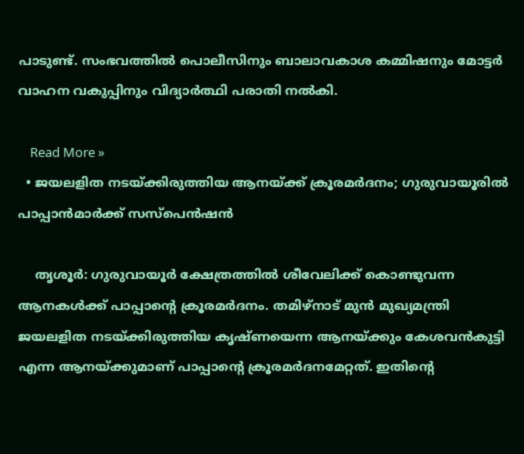പാടുണ്ട്. സംഭവത്തില്‍ പൊലീസിനും ബാലാവകാശ കമ്മിഷനും മോട്ടര്‍ വാഹന വകുപ്പിനും വിദ്യാര്‍ത്ഥി പരാതി നല്‍കി.

    Read More »
  • ജയലളിത നടയ്ക്കിരുത്തിയ ആനയ്ക്ക് ക്രൂരമര്‍ദനം; ഗുരുവായൂരില്‍ പാപ്പാന്‍മാര്‍ക്ക് സസ്പെന്‍ഷന്‍

    തൃശൂര്‍: ഗുരുവായൂര്‍ ക്ഷേത്രത്തില്‍ ശീവേലിക്ക് കൊണ്ടുവന്ന ആനകള്‍ക്ക് പാപ്പാന്റെ ക്രൂരമര്‍ദനം. തമിഴ്നാട് മുന്‍ മുഖ്യമന്ത്രി ജയലളിത നടയ്ക്കിരുത്തിയ കൃഷ്ണയെന്ന ആനയ്ക്കും കേശവന്‍കുട്ടി എന്ന ആനയ്ക്കുമാണ് പാപ്പാന്റെ ക്രൂരമര്‍ദനമേറ്റത്. ഇതിന്റെ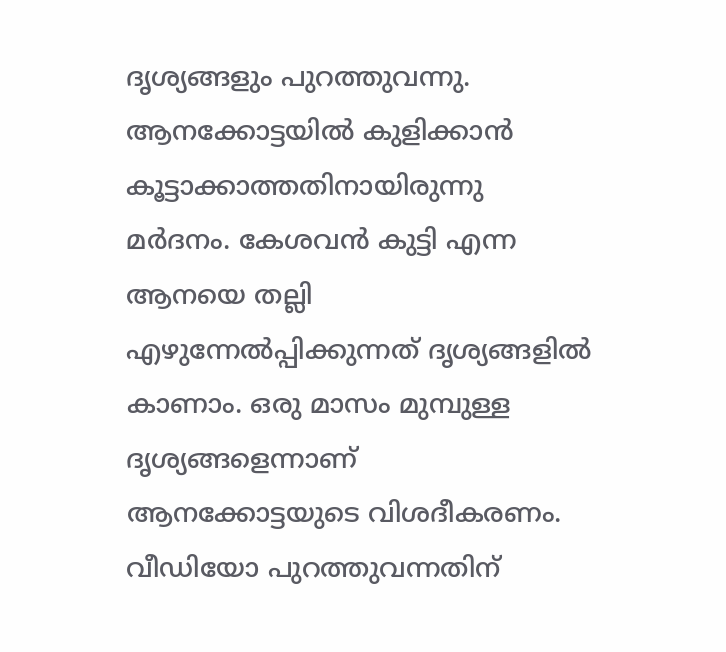ദൃശ്യങ്ങളും പുറത്തുവന്നു. ആനക്കോട്ടയില്‍ കുളിക്കാന്‍ കൂട്ടാക്കാത്തതിനായിരുന്നു മര്‍ദനം. കേശവന്‍ കുട്ടി എന്ന ആനയെ തല്ലി എഴുന്നേല്‍പ്പിക്കുന്നത് ദൃശ്യങ്ങളില്‍ കാണാം. ഒരു മാസം മുമ്പുള്ള ദൃശ്യങ്ങളെന്നാണ് ആനക്കോട്ടയുടെ വിശദീകരണം. വീഡിയോ പുറത്തുവന്നതിന്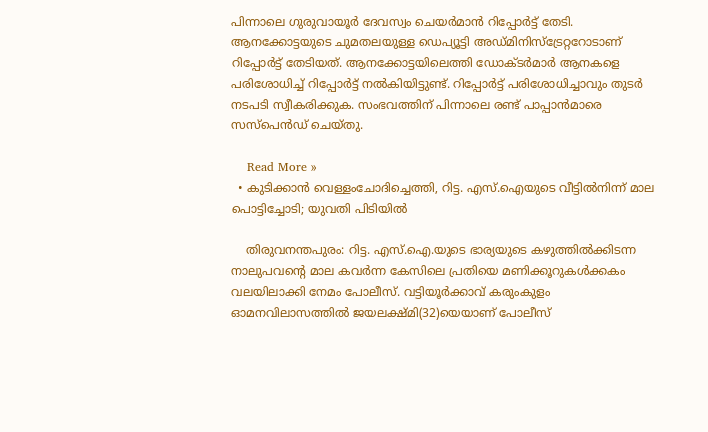പിന്നാലെ ഗുരുവായൂര്‍ ദേവസ്വം ചെയര്‍മാന്‍ റിപ്പോര്‍ട്ട് തേടി. ആനക്കോട്ടയുടെ ചുമതലയുള്ള ഡെപ്യൂട്ടി അഡ്മിനിസ്ട്രേറ്ററോടാണ് റിപ്പോര്‍ട്ട് തേടിയത്. ആനക്കോട്ടയിലെത്തി ഡോക്ടര്‍മാര്‍ ആനകളെ പരിശോധിച്ച് റിപ്പോര്‍ട്ട് നല്‍കിയിട്ടുണ്ട്. റിപ്പോര്‍ട്ട് പരിശോധിച്ചാവും തുടര്‍ നടപടി സ്വീകരിക്കുക. സംഭവത്തിന് പിന്നാലെ രണ്ട് പാപ്പാന്‍മാരെ സസ്പെന്‍ഡ് ചെയ്തു.

    Read More »
  • കുടിക്കാന്‍ വെള്ളംചോദിച്ചെത്തി, റിട്ട. എസ്.ഐയുടെ വീട്ടില്‍നിന്ന് മാല പൊട്ടിച്ചോടി; യുവതി പിടിയില്‍

    തിരുവനന്തപുരം: റിട്ട. എസ്.ഐ.യുടെ ഭാര്യയുടെ കഴുത്തില്‍ക്കിടന്ന നാലുപവന്റെ മാല കവര്‍ന്ന കേസിലെ പ്രതിയെ മണിക്കൂറുകള്‍ക്കകം വലയിലാക്കി നേമം പോലീസ്. വട്ടിയൂര്‍ക്കാവ് കരുംകുളം ഓമനവിലാസത്തില്‍ ജയലക്ഷ്മി(32)യെയാണ് പോലീസ്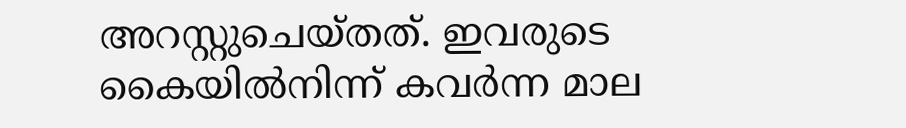അറസ്റ്റുചെയ്തത്. ഇവരുടെ കൈയില്‍നിന്ന് കവര്‍ന്ന മാല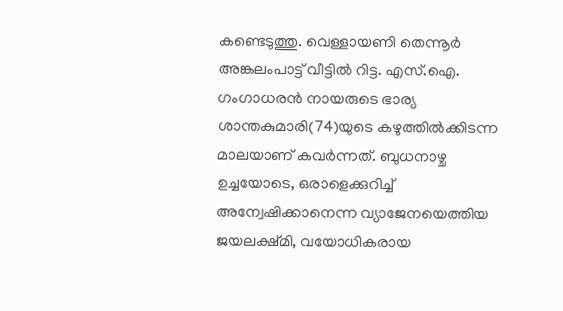കണ്ടെടുത്തു. വെള്ളായണി തെന്നൂര്‍ അങ്കലംപാട്ട് വീട്ടില്‍ റിട്ട. എസ്.ഐ. ഗംഗാധരന്‍ നായരുടെ ഭാര്യ ശാന്തകുമാരി(74)യുടെ കഴുത്തില്‍ക്കിടന്ന മാലയാണ് കവര്‍ന്നത്. ബുധനാഴ്ച ഉച്ചയോടെ, ഒരാളെക്കുറിച്ച് അന്വേഷിക്കാനെന്ന വ്യാജേനയെത്തിയ ജയലക്ഷ്മി, വയോധികരായ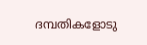ദമ്പതികളോടു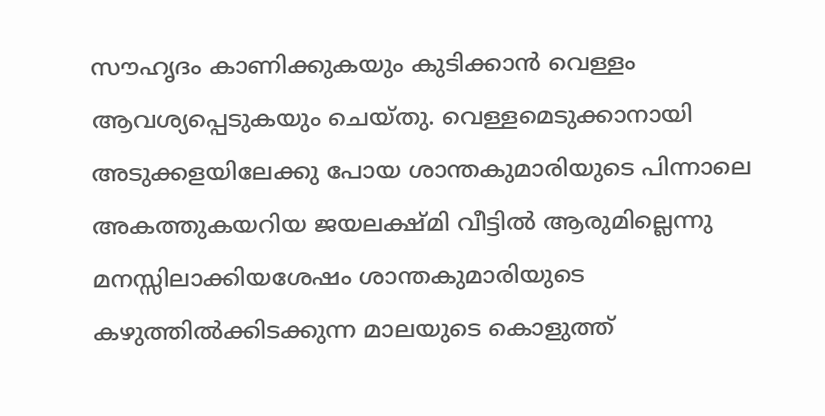സൗഹൃദം കാണിക്കുകയും കുടിക്കാന്‍ വെള്ളം ആവശ്യപ്പെടുകയും ചെയ്തു. വെള്ളമെടുക്കാനായി അടുക്കളയിലേക്കു പോയ ശാന്തകുമാരിയുടെ പിന്നാലെ അകത്തുകയറിയ ജയലക്ഷ്മി വീട്ടില്‍ ആരുമില്ലെന്നു മനസ്സിലാക്കിയശേഷം ശാന്തകുമാരിയുടെ കഴുത്തില്‍ക്കിടക്കുന്ന മാലയുടെ കൊളുത്ത്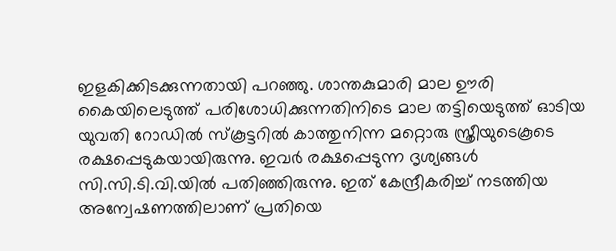ഇളകിക്കിടക്കുന്നതായി പറഞ്ഞു. ശാന്തകുമാരി മാല ഊരി കൈയിലെടുത്ത് പരിശോധിക്കുന്നതിനിടെ മാല തട്ടിയെടുത്ത് ഓടിയ യുവതി റോഡില്‍ സ്‌കൂട്ടറില്‍ കാത്തുനിന്ന മറ്റൊരു സ്ത്രീയുടെകൂടെ രക്ഷപ്പെടുകയായിരുന്നു. ഇവര്‍ രക്ഷപ്പെടുന്ന ദൃശ്യങ്ങള്‍ സി.സി.ടി.വി.യില്‍ പതിഞ്ഞിരുന്നു. ഇത് കേന്ദ്രീകരിച്ച് നടത്തിയ അന്വേഷണത്തിലാണ് പ്രതിയെ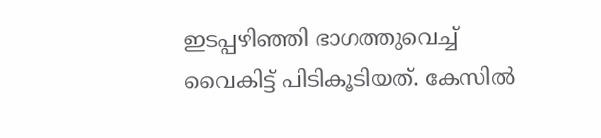ഇടപ്പഴിഞ്ഞി ഭാഗത്തുവെച്ച് വൈകിട്ട് പിടികൂടിയത്. കേസില്‍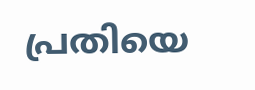പ്രതിയെ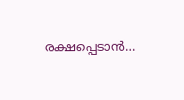രക്ഷപ്പെടാന്‍…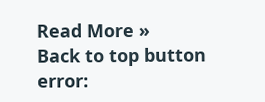Read More »
Back to top button
error: